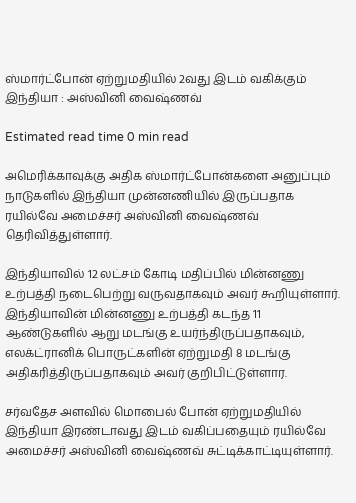ஸ்மார்ட்போன் ஏற்றுமதியில் 2வது இடம் வகிக்கும் இந்தியா : அஸ்வினி வைஷ்ணவ்

Estimated read time 0 min read

அமெரிக்காவுக்கு அதிக ஸ்மார்ட்போன்களை அனுப்பும் நாடுகளில் இந்தியா முன்னணியில் இருப்பதாக ரயில்வே அமைச்சர் அஸ்வினி வைஷ்ணவ் தெரிவித்துள்ளார்.

இந்தியாவில் 12 லட்சம் கோடி மதிப்பில் மின்னணு உற்பத்தி நடைபெற்று வருவதாகவும் அவர் கூறியுள்ளார். இந்தியாவின் மின்னணு உற்பத்தி கடந்த 11 ஆண்டுகளில் ஆறு மடங்கு உயர்ந்திருப்பதாகவும், எலக்ட்ரானிக் பொருட்களின் ஏற்றுமதி 8 மடங்கு அதிகரித்திருப்பதாகவும் அவர் குறிபிட்டுள்ளார.

சர்வதேச அளவில் மொபைல் போன் ஏற்றுமதியில் இந்தியா இரண்டாவது இடம் வகிப்பதையும் ரயில்வே அமைச்சர் அஸ்வினி வைஷ்ணவ் சுட்டிக்காட்டியுள்ளார்.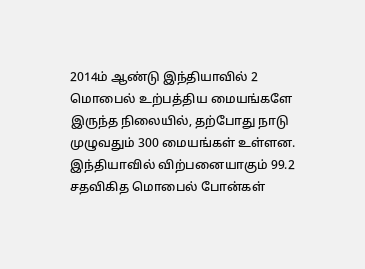2014ம் ஆண்டு இந்தியாவில் 2 மொபைல் உற்பத்திய மையங்களே இருந்த நிலையில், தற்போது நாடு முழுவதும் 300 மையங்கள் உள்ளன. இந்தியாவில் விற்பனையாகும் 99.2 சதவிகித மொபைல் போன்கள்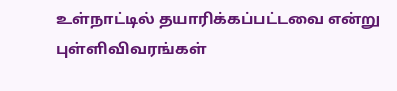உள்நாட்டில் தயாரிக்கப்பட்டவை என்று புள்ளிவிவரங்கள்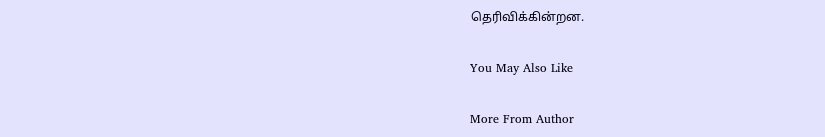தெரிவிக்கின்றன.

You May Also Like

More From Author